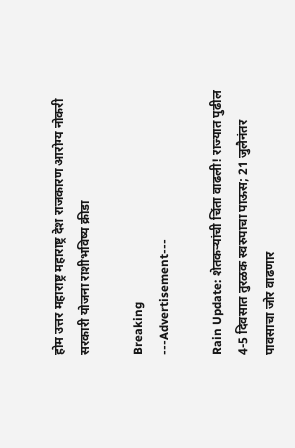होम उत्तर महाराष्ट्र महाराष्ट्र देश राजकारण आरोग्य नोकरी सरकारी योजना राशीभविष्य क्रीडा

Breaking
---Advertisement---

Rain Update: शेतकऱ्यांची चिंता वाढली! राज्यात पुढील 4-5 दिवसात तुरळक स्वरुपाचा पाऊस; 21 जुलैनंतर पावसाचा जोर वाढणार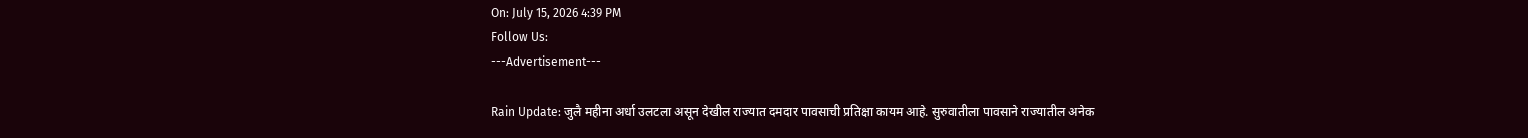On: July 15, 2026 4:39 PM
Follow Us:
---Advertisement---

Rain Update: जुलै महीना अर्धा उलटला असून देखील राज्यात दमदार पावसाची प्रतिक्षा कायम आहे. सुरुवातीला पावसाने राज्यातील अनेक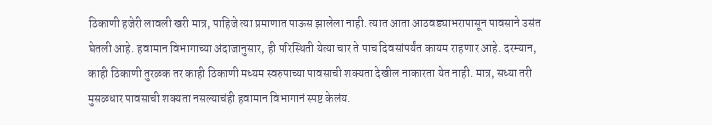ठिकाणी हजेरी लावली खरी मात्र, पाहिजे त्या प्रमाणात पाऊस झालेला नाही. त्यात आता आठवड्याभरापासून पावसाने उसंत घेतली आहे. हवामान विभागाच्या अंदाजानुसार, ही परिस्थिती येत्या चार ते पाच दिवसांपर्यंत कायम राहणार आहे. दरम्यान, काही ठिकाणी तुरळक तर काही ठिकाणी मध्यम स्वरुपाच्या पावसाची शक्यता देखील नाकारता येत नाही. मात्र, सध्या तरी मुसळधार पावसाची शक्यता नसल्याचंही हवामान विभागानं स्पष्ट केलंय.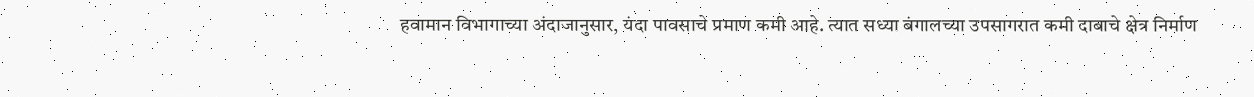हवामान विभागाच्या अंदाजानुसार, यंदा पावसाचे प्रमाण कमी आहे. त्यात सध्या बंगालच्या उपसागरात कमी दाबाचे क्षेत्र निर्माण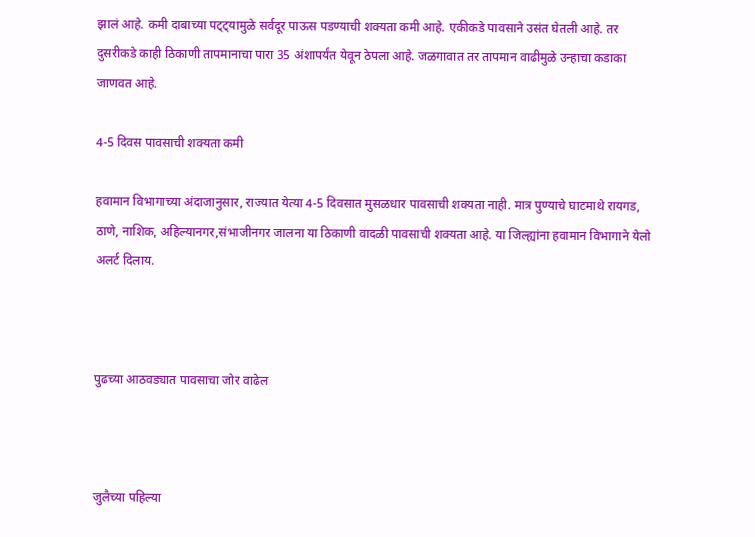झालं आहे. कमी दाबाच्या पट्ट्यामुळे सर्वदूर पाऊस पडण्याची शक्यता कमी आहे. एकीकडे पावसाने उसंत घेतली आहे. तर दुसरीकडे काही ठिकाणी तापमानाचा पारा 35 अंशापर्यंत येवून ठेपला आहे. जळगावात तर तापमान वाढीमुळे उन्हाचा कडाका जाणवत आहे.

4-5 दिवस पावसाची शक्यता कमी

हवामान विभागाच्या अंदाजानुसार, राज्यात येत्या 4-5 दिवसात मुसळधार पावसाची शक्यता नाही. मात्र पुण्याचे घाटमाथे रायगड, ठाणे, नाशिक, अहिल्यानगर,संभाजीनगर जालना या ठिकाणी वादळी पावसाची शक्यता आहे. या जिल्ह्यांना हवामान विभागाने येलो अलर्ट दिलाय.



पुढच्या आठवड्यात पावसाचा जोर वाढेल



जुलैच्या पहिल्या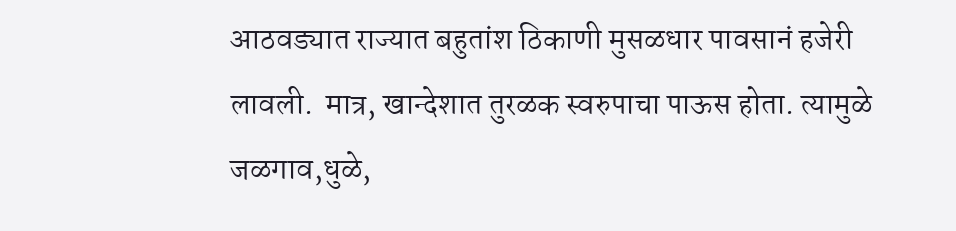आठवड्यात राज्यात बहुतांश ठिकाणी मुसळधार पावसानं हजेरी लावली.  मात्र, खान्देशात तुरळक स्वरुपाचा पाऊस होता. त्यामुळे जळगाव,धुळे,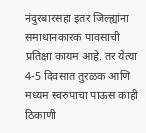नंदुरबारसहा इतर जिल्ह्यांना समाधानकारक पावसाची प्रतिक्षा कायम आहे. तर येत्या 4-5 दिवसात तुरळक आणि मध्यम स्वरुपाचा पाऊस काही ठिकाणी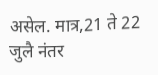असेल. मात्र,21 ते 22 जुलै नंतर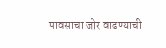पावसाचा जोर वाढण्याची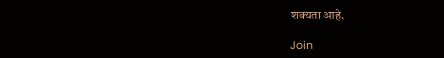शक्यता आहे.

Join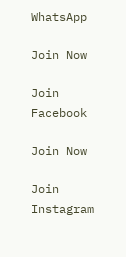WhatsApp

Join Now

Join Facebook

Join Now

Join Instagram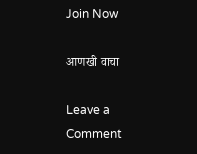Join Now

आणखी वाचा

Leave a Comment